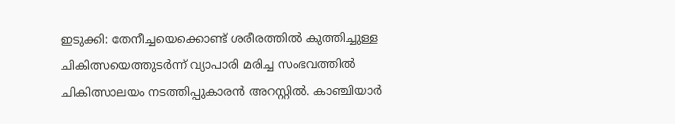ഇടുക്കി: തേനീച്ചയെക്കൊണ്ട് ശരീരത്തില്‍ കുത്തിച്ചുള്ള ചികിത്സയെത്തുടര്‍ന്ന് വ്യാപാരി മരിച്ച സംഭവത്തില്‍ ചികിത്സാലയം നടത്തിപ്പുകാരന്‍ അറസ്റ്റില്‍. കാഞ്ചിയാര്‍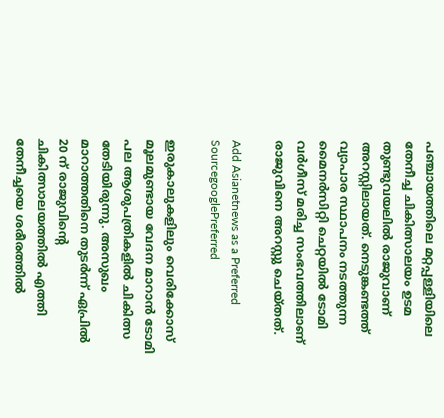പഞ്ചായത്തിലെ മറ്റപ്പള്ളിയിലെ തേനീച്ച ചികിത്സാലയം ഉടമ തുണ്ടുവയലില്‍ രാജുവാണ് അറസ്റ്റിലായത്. നെടുങ്കണ്ടത്ത് വ്യാപാര സ്ഥാപനം നടത്തുന്ന മൈനര്‍സിറ്റി ചെറ്റയില്‍ ടോമി വര്‍ഗീസ് മരിച്ച സംഭവത്തിലാണ് രാജുവിനെ അറസ്റ്റു ചെയ്തത്.

Add Asianetnews as a Preferred SourcegooglePreferred

ഇരുകാലുകളിലും വെരിക്കോസ് മൂലമുണ്ടായ വേദന മാറാന്‍ ടോമി പല ആശുപത്രികളില്‍ ചികിത്സ തേടിയിരുന്നു. അസുഖം മാറാത്തതിനെ തുടര്‍ന്ന് ഏപ്രില്‍ 20 ന് രാജുവിന്റെ ചികിത്സാലയത്തില്‍ എത്തി തേനീച്ചയെ ശരീരത്തില്‍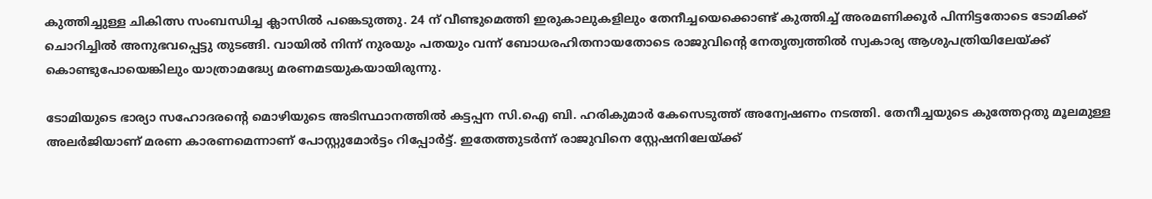കുത്തിച്ചുള്ള ചികിത്സ സംബന്ധിച്ച ക്ലാസില്‍ പങ്കെടുത്തു. 24 ന് വീണ്ടുമെത്തി ഇരുകാലുകളിലും തേനീച്ചയെക്കൊണ്ട് കുത്തിച്ച് അരമണിക്കൂര്‍ പിന്നിട്ടതോടെ ടോമിക്ക് ചൊറിച്ചില്‍ അനുഭവപ്പെട്ടു തുടങ്ങി. വായില്‍ നിന്ന് നുരയും പതയും വന്ന് ബോധരഹിതനായതോടെ രാജുവിന്റെ നേതൃത്വത്തില്‍ സ്വകാര്യ ആശുപത്രിയിലേയ്‌ക്ക് കൊണ്ടുപോയെങ്കിലും യാത്രാമദ്ധ്യേ മരണമടയുകയായിരുന്നു.

ടോമിയുടെ ഭാര്യാ സഹോദരന്റെ മൊഴിയുടെ അടിസ്ഥാനത്തില്‍ കട്ടപ്പന സി.ഐ ബി. ഹരികുമാര്‍ കേസെടുത്ത് അന്വേഷണം നടത്തി. തേനീച്ചയുടെ കുത്തേറ്റതു മൂലമുള്ള അലര്‍ജിയാണ് മരണ കാരണമെന്നാണ് പോസ്റ്റുമോര്‍ട്ടം റിപ്പോര്‍ട്ട്. ഇതേത്തുടര്‍ന്ന് രാജുവിനെ സ്റ്റേഷനിലേയ്‌ക്ക്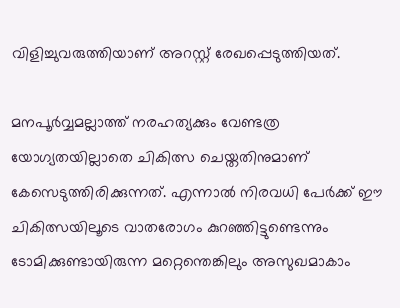വിളിച്ചുവരുത്തിയാണ് അറസ്റ്റ് രേഖപ്പെടുത്തിയത്.

മനപൂര്‍വ്വമല്ലാത്ത് നരഹത്യക്കും വേണ്ടത്ര യോഗ്യതയില്ലാതെ ചികിത്സ ചെയ്തതിനുമാണ് കേസെടുത്തിരിക്കുന്നത്. എന്നാല്‍ നിരവധി പേര്‍ക്ക് ഈ ചികിത്സയിലൂടെ വാതരോഗം കുറഞ്ഞിട്ടുണ്ടെന്നും ടോമിക്കുണ്ടായിരുന്ന മറ്റെന്തെങ്കിലും അസുഖമാകാം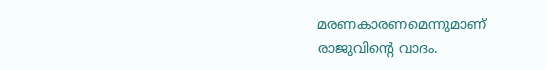മരണകാരണമെന്നുമാണ് രാജുവിന്റെ വാദം.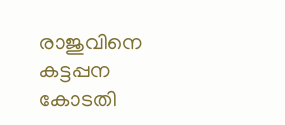രാജുവിനെ കട്ടപ്പന കോടതി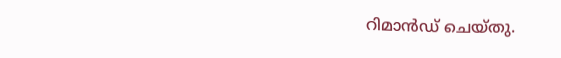റിമാന്‍ഡ് ചെയ്തു.